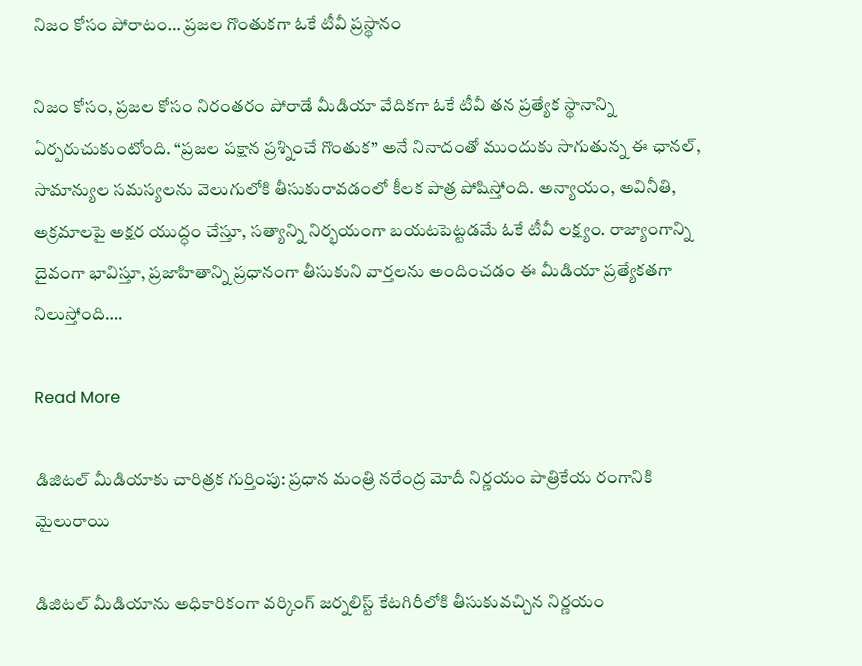నిజం కోసం పోరాటం… ప్రజల గొంతుకగా ఓకే టీవీ ప్రస్థానం

నిజం కోసం, ప్రజల కోసం నిరంతరం పోరాడే మీడియా వేదికగా ఓకే టీవీ తన ప్రత్యేక స్థానాన్ని ఏర్పరుచుకుంటోంది. “ప్రజల పక్షాన ప్రశ్నించే గొంతుక” అనే నినాదంతో ముందుకు సాగుతున్న ఈ ఛానల్, సామాన్యుల సమస్యలను వెలుగులోకి తీసుకురావడంలో కీలక పాత్ర పోషిస్తోంది. అన్యాయం, అవినీతి, అక్రమాలపై అక్షర యుద్ధం చేస్తూ, సత్యాన్ని నిర్భయంగా బయటపెట్టడమే ఓకే టీవీ లక్ష్యం. రాజ్యాంగాన్ని దైవంగా భావిస్తూ, ప్రజాహితాన్ని ప్రధానంగా తీసుకుని వార్తలను అందించడం ఈ మీడియా ప్రత్యేకతగా నిలుస్తోంది….

Read More

డిజిటల్ మీడియాకు చారిత్రక గుర్తింపు: ప్రధాన మంత్రి నరేంద్ర మోదీ నిర్ణయం పాత్రికేయ రంగానికి మైలురాయి

డిజిటల్ మీడియాను అధికారికంగా వర్కింగ్ జర్నలిస్ట్ కేటగిరీలోకి తీసుకువచ్చిన నిర్ణయం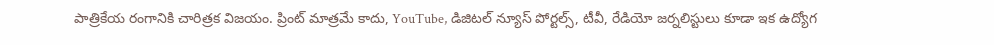పాత్రికేయ రంగానికి చారిత్రక విజయం. ప్రింట్ మాత్రమే కాదు, YouTube, డిజిటల్ న్యూస్ పోర్టల్స్, టీవీ, రేడియో జర్నలిస్టులు కూడా ఇక ఉద్యోగ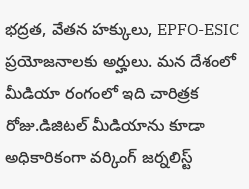భద్రత, వేతన హక్కులు, EPFO-ESIC ప్రయోజనాలకు అర్హులు. మన దేశంలో మీడియా రంగంలో ఇది చారిత్రక రోజు.డిజిటల్ మీడియాను కూడా అధికారికంగా వర్కింగ్ జర్నలిస్ట్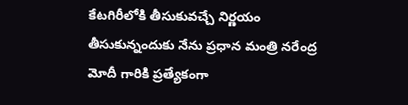కేటగిరీలోకి తీసుకువచ్చే నిర్ణయం తీసుకున్నందుకు నేను ప్రధాన మంత్రి నరేంద్ర మోదీ గారికి ప్రత్యేకంగా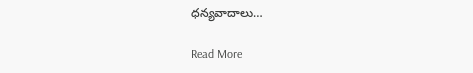ధన్యవాదాలు…

Read More